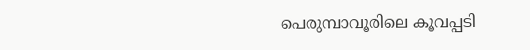പെരുമ്പാവൂരിലെ കൂവപ്പടി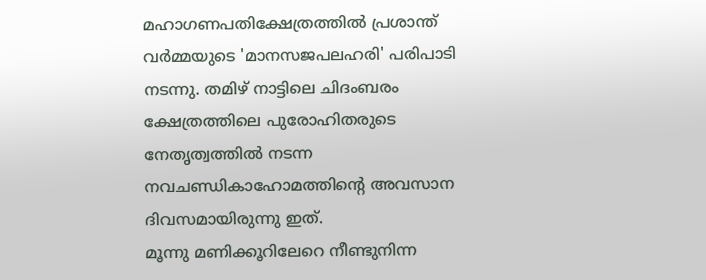മഹാഗണപതിക്ഷേത്രത്തിൽ പ്രശാന്ത് വർമ്മയുടെ 'മാനസജപലഹരി' പരിപാടി നടന്നു. തമിഴ് നാട്ടിലെ ചിദംബരം ക്ഷേത്രത്തിലെ പുരോഹിതരുടെ നേതൃത്വത്തിൽ നടന്ന നവചണ്ഡികാഹോമത്തിന്റെ അവസാന ദിവസമായിരുന്നു ഇത്.
മൂന്നു മണിക്കൂറിലേറെ നീണ്ടുനിന്ന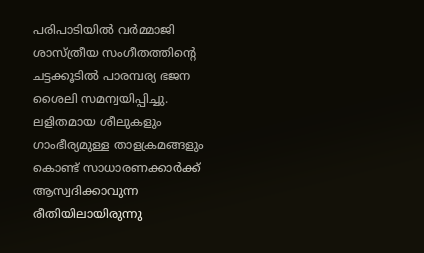പരിപാടിയിൽ വർമ്മാജി ശാസ്ത്രീയ സംഗീതത്തിന്റെ ചട്ടക്കൂടിൽ പാരമ്പര്യ ഭജന ശൈലി സമന്വയിപ്പിച്ചു. ലളിതമായ ശീലുകളും ഗാംഭീര്യമുള്ള താളക്രമങ്ങളും കൊണ്ട് സാധാരണക്കാർക്ക് ആസ്വദിക്കാവുന്ന രീതിയിലായിരുന്നു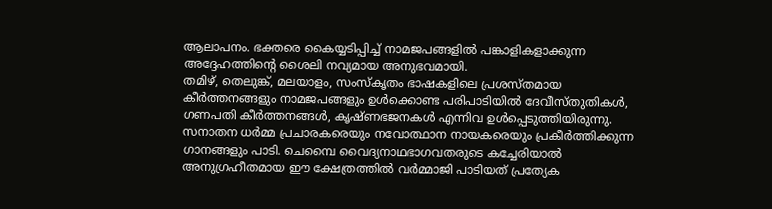ആലാപനം. ഭക്തരെ കൈയ്യടിപ്പിച്ച് നാമജപങ്ങളിൽ പങ്കാളികളാക്കുന്ന അദ്ദേഹത്തിന്റെ ശൈലി നവ്യമായ അനുഭവമായി.
തമിഴ്, തെലുങ്ക്, മലയാളം, സംസ്കൃതം ഭാഷകളിലെ പ്രശസ്തമായ കീർത്തനങ്ങളും നാമജപങ്ങളും ഉൾക്കൊണ്ട പരിപാടിയിൽ ദേവീസ്തുതികൾ, ഗണപതി കീർത്തനങ്ങൾ, കൃഷ്ണഭജനകൾ എന്നിവ ഉൾപ്പെടുത്തിയിരുന്നു. സനാതന ധർമ്മ പ്രചാരകരെയും നവോത്ഥാന നായകരെയും പ്രകീർത്തിക്കുന്ന ഗാനങ്ങളും പാടി. ചെമ്പൈ വൈദ്യനാഥഭാഗവതരുടെ കച്ചേരിയാൽ അനുഗ്രഹീതമായ ഈ ക്ഷേത്രത്തിൽ വർമ്മാജി പാടിയത് പ്രത്യേക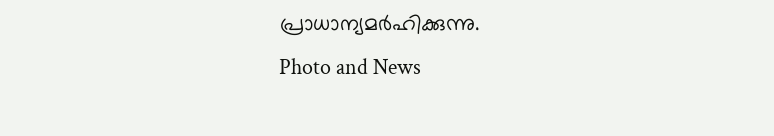പ്രാധാന്യമർഹിക്കുന്നു.
Photo and News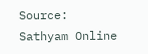Source: Sathyam Online